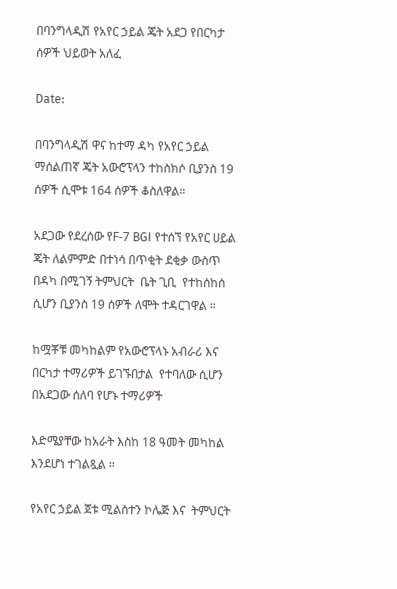በባንግላዲሽ የአየር ኃይል ጄት አደጋ የበርካታ ሰዎች ህይወት አለፈ

Date:

በባንግላዲሽ ዋና ከተማ ዳካ የአየር ኃይል ማሰልጠኛ ጄት አውሮፕላን ተከስክሶ ቢያንስ 19 ሰዎች ሲሞቱ 164 ሰዎች ቆስለዋል።

አደጋው የደረሰው የF-7 BGI የተሰኘ የአየር ሀይል ጄት ለልምምድ በተነሳ በጥቂት ደቂቃ ውስጥ በዳካ በሚገኝ ትምህርት  ቤት ጊቢ  የተከሰከሰ ሲሆን ቢያንስ 19 ሰዎች ለሞት ተዳርገዋል ።

ከሟቾቹ መካከልም የአውሮፕላኑ አብራሪ እና በርካታ ተማሪዎች ይገኙበታል  የተባለው ሲሆን በአደጋው ሰለባ የሆኑ ተማሪዎች

እድሜያቸው ከአራት እስከ 18 ዓመት መካከል እንደሆነ ተገልጿል ።

የአየር ኃይል ጀቱ ሚልስተን ኮሌጅ እና  ትምህርት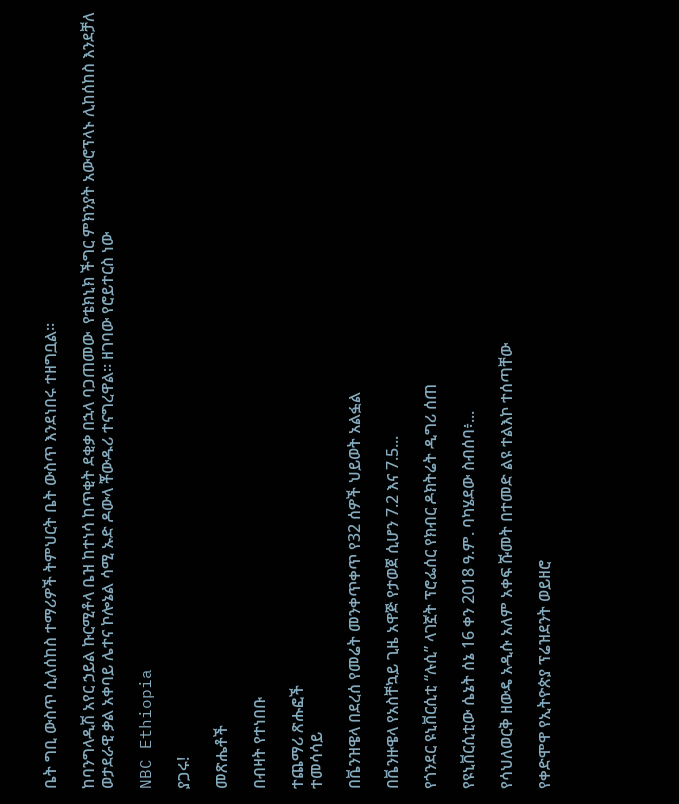ቤት ግቢ ውስጥ ሲለሰከስ ተማሪዎች ትምህርት ቤት ውስጥ እንደነበሩ ተዘግቧል።

ከባንግላዲሽ አየር ኃይል ኩርሚቶላ ቤዝ ከተነሳ ከጥቂት ደቂቃ በኋላ ባጋጠመው  የቴክኒክ ችግር ምክንያት አውሮፕላኑ ሊከሰከስ እንደቻለ ወታደራዊ ቃል አቀባይ ሌተና ኮሎኔል ሳሚ ኡድ ዶውላ ቾውዱሪ ተናግረዋል። ዘገባው የሮይተርስ ነው

NBC Ethiopia

ያጋሩ!

መጽሔቶች

በብዛት የተነበቡ

ተጨማሪ ጽሑፎች
ተመሳሳይ

በቬንዝዌላ በደረሰ የመሬት መንቀጥቀጥ የ32 ሰዎች ህይወት አልፏል

በቬንዙዌላ የአስቸኳይ ጊዜ አዋጅ የታወጀ ሲሆን 7.2 እና 7.5...

የጎንደር ዩኒቨርሲቲ “ሉሲ” ላገኟት ፕሮፌሰር የክብር ዶክትሬት ዲግሪ ሰጠ

የዩኒቨርሲቲው ሴኔት ሰኔ 16 ቀን 2018 ዓ.ም. ባካሄደው ስብሰባ፥...

የሳህለወርቅ ዘውዴ አዲሱ አለም አቀፍ ሹመት በተመድ ልዩ ተልእኮ ተሰጣቸው

የቀድሞዋ የኢትዮጵያ ፕሬዝደንት ወይዘሮ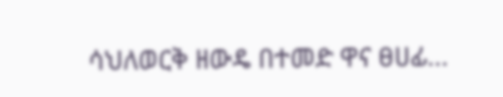ሳህለወርቅ ዘውዴ በተመድ ዋና ፀሀፊ...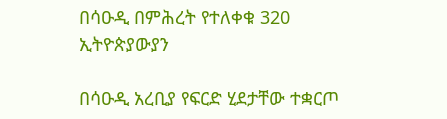በሳዑዲ በምሕረት የተለቀቁ 320 ኢትዮጵያውያን

በሳዑዲ አረቢያ የፍርድ ሂደታቸው ተቋርጦ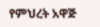የምህረት አዋጅ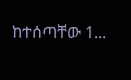ከተሰጣቸው 1...